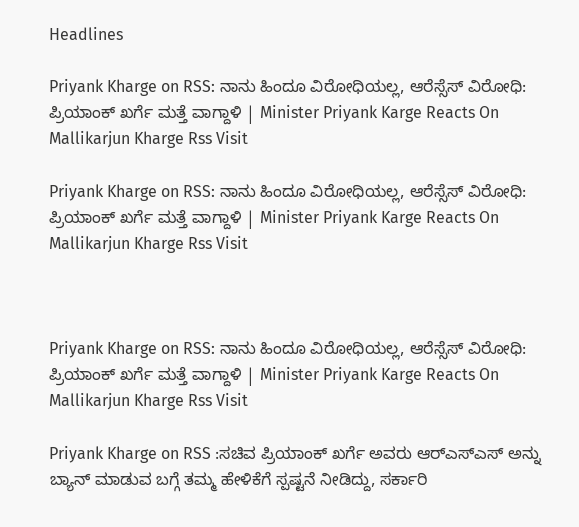Headlines

Priyank Kharge on RSS: ನಾನು ಹಿಂದೂ ವಿರೋಧಿಯಲ್ಲ, ಆರೆಸ್ಸೆಸ್ ವಿರೋಧಿ: ಪ್ರಿಯಾಂಕ್ ಖರ್ಗೆ ಮತ್ತೆ ವಾಗ್ದಾಳಿ | Minister Priyank Karge Reacts On Mallikarjun Kharge Rss Visit

Priyank Kharge on RSS: ನಾನು ಹಿಂದೂ ವಿರೋಧಿಯಲ್ಲ, ಆರೆಸ್ಸೆಸ್ ವಿರೋಧಿ: ಪ್ರಿಯಾಂಕ್ ಖರ್ಗೆ ಮತ್ತೆ ವಾಗ್ದಾಳಿ | Minister Priyank Karge Reacts On Mallikarjun Kharge Rss Visit



Priyank Kharge on RSS: ನಾನು ಹಿಂದೂ ವಿರೋಧಿಯಲ್ಲ, ಆರೆಸ್ಸೆಸ್ ವಿರೋಧಿ: ಪ್ರಿಯಾಂಕ್ ಖರ್ಗೆ ಮತ್ತೆ ವಾಗ್ದಾಳಿ | Minister Priyank Karge Reacts On Mallikarjun Kharge Rss Visit

Priyank Kharge on RSS :ಸಚಿವ ಪ್ರಿಯಾಂಕ್ ಖರ್ಗೆ ಅವರು ಆರ್‌ಎಸ್‌ಎಸ್‌ ಅನ್ನು ಬ್ಯಾನ್ ಮಾಡುವ ಬಗ್ಗೆ ತಮ್ಮ ಹೇಳಿಕೆಗೆ ಸ್ಪಷ್ಟನೆ ನೀಡಿದ್ದು, ಸರ್ಕಾರಿ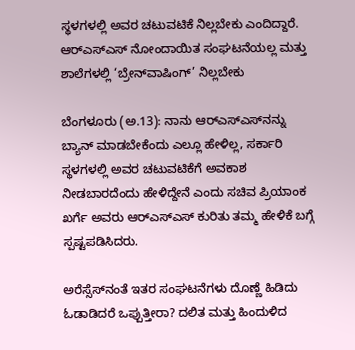ಸ್ಥಳಗಳಲ್ಲಿ ಅವರ ಚಟುವಟಿಕೆ ನಿಲ್ಲಬೇಕು ಎಂದಿದ್ದಾರೆ. ಆರ್‌ಎಸ್‌ಎಸ್‌ ನೋಂದಾಯಿತ ಸಂಘಟನೆಯಲ್ಲ ಮತ್ತು ಶಾಲೆಗಳಲ್ಲಿ ‘ಬ್ರೇನ್‌ವಾಷಿಂಗ್’ ನಿಲ್ಲಬೇಕು

ಬೆಂಗಳೂರು (ಅ.13): ನಾನು ಆರ್‌ಎಸ್‌ಎಸ್‌ನನ್ನು ಬ್ಯಾನ್ ಮಾಡಬೇಕೆಂದು ಎಲ್ಲೂ ಹೇಳಿಲ್ಲ, ಸರ್ಕಾರಿ ಸ್ಥಳಗಳಲ್ಲಿ ಅವರ ಚಟುವಟಿಕೆಗೆ ಅವಕಾಶ ನೀಡಬಾರದೆಂದು ಹೇಳಿದ್ದೇನೆ ಎಂದು ಸಚಿವ ಪ್ರಿಯಾಂಕ ಖರ್ಗೆ ಅವರು ಆರ್‌ಎಸ್‌ಎಸ್ ಕುರಿತು ತಮ್ಮ ಹೇಳಿಕೆ ಬಗ್ಗೆ ಸ್ಪಷ್ಟಪಡಿಸಿದರು.

ಅರೆಸ್ಸೆಸ್‌ನಂತೆ ಇತರ ಸಂಘಟನೆಗಳು ದೊಣ್ಣೆ ಹಿಡಿದು ಓಡಾಡಿದರೆ ಒಪ್ಪುತ್ತೀರಾ? ದಲಿತ ಮತ್ತು ಹಿಂದುಳಿದ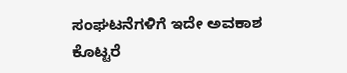ಸಂಘಟನೆಗಳಿಗೆ ಇದೇ ಅವಕಾಶ ಕೊಟ್ಟರೆ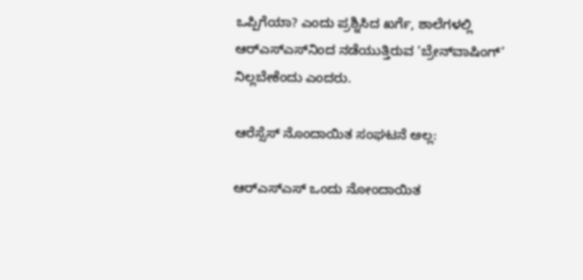ಒಪ್ಪಿಗೆಯಾ? ಎಂದು ಪ್ರಶ್ನಿಸಿದ ಖರ್ಗೆ, ಶಾಲೆಗಳಲ್ಲಿ ಆರ್‌ಎಸ್‌ಎಸ್‌ನಿಂದ ನಡೆಯುತ್ತಿರುವ ‘ಬ್ರೇನ್‌ವಾಷಿಂಗ್’ ನಿಲ್ಲಬೇಕೆಂದು ಎಂದರು.

ಆರೆಸ್ಸೆಸ್ ನೊಂದಾಯಿತ ಸಂಘಟನೆ ಅಲ್ಲ:

ಆರ್‌ಎಸ್‌ಎಸ್ ಒಂದು ನೋಂದಾಯಿತ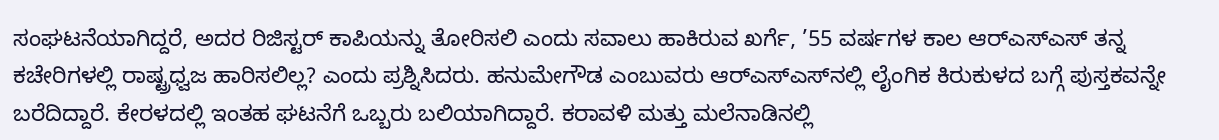ಸಂಘಟನೆಯಾಗಿದ್ದರೆ, ಅದರ ರಿಜಿಸ್ಟರ್ ಕಾಪಿಯನ್ನು ತೋರಿಸಲಿ ಎಂದು ಸವಾಲು ಹಾಕಿರುವ ಖರ್ಗೆ, ’55 ವರ್ಷಗಳ ಕಾಲ ಆರ್‌ಎಸ್‌ಎಸ್ ತನ್ನ ಕಚೇರಿಗಳಲ್ಲಿ ರಾಷ್ಟ್ರಧ್ವಜ ಹಾರಿಸಲಿಲ್ಲ? ಎಂದು ಪ್ರಶ್ನಿಸಿದರು. ಹನುಮೇಗೌಡ ಎಂಬುವರು ಆರ್‌ಎಸ್‌ಎಸ್‌ನಲ್ಲಿ ಲೈಂಗಿಕ ಕಿರುಕುಳದ ಬಗ್ಗೆ ಪುಸ್ತಕವನ್ನೇ ಬರೆದಿದ್ದಾರೆ. ಕೇರಳದಲ್ಲಿ ಇಂತಹ ಘಟನೆಗೆ ಒಬ್ಬರು ಬಲಿಯಾಗಿದ್ದಾರೆ. ಕರಾವಳಿ ಮತ್ತು ಮಲೆನಾಡಿನಲ್ಲಿ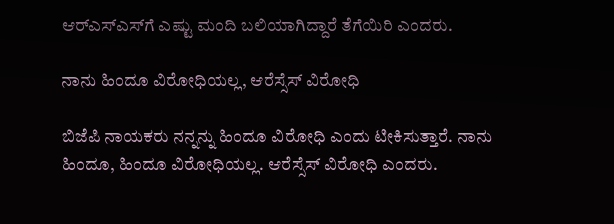ಆರ್‌ಎಸ್‌ಎಸ್‌ಗೆ ಎಷ್ಟು ಮಂದಿ ಬಲಿಯಾಗಿದ್ದಾರೆ ತೆಗೆಯಿರಿ ಎಂದರು.

ನಾನು ಹಿಂದೂ ವಿರೋಧಿಯಲ್ಲ, ಆರೆಸ್ಸೆಸ್ ವಿರೋಧಿ

ಬಿಜೆಪಿ ನಾಯಕರು ನನ್ನನ್ನು ಹಿಂದೂ ವಿರೋಧಿ ಎಂದು ಟೀಕಿಸುತ್ತಾರೆ. ನಾನು ಹಿಂದೂ, ಹಿಂದೂ ವಿರೋಧಿಯಲ್ಲ. ಆರೆಸ್ಸೆಸ್ ವಿರೋಧಿ ಎಂದರು.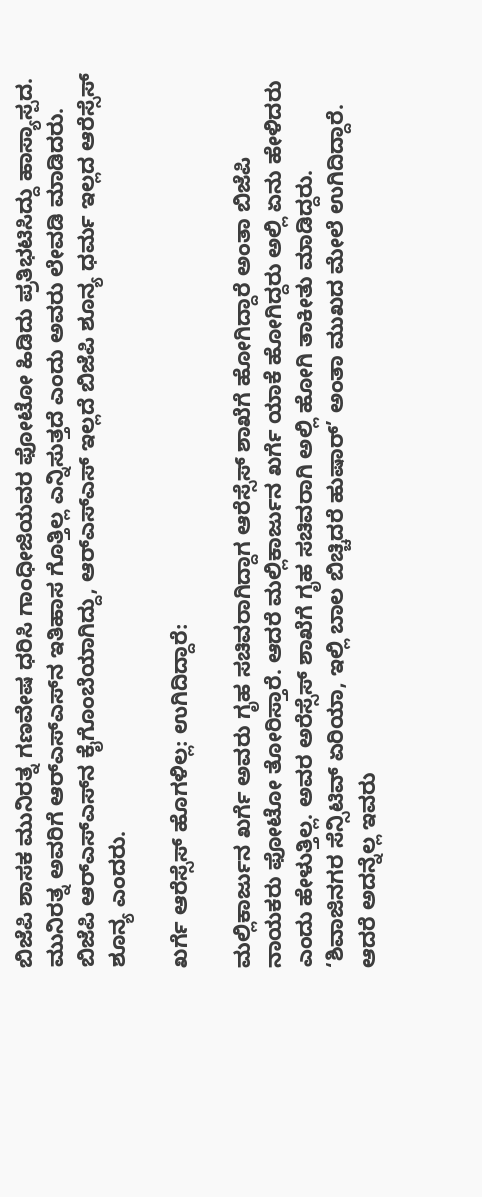ಬಿಜೆಪಿ ಶಾಸಕ ಮುನಿರತ್ನ ಗಣವೇಷ ಧರಿಸಿ ಗಾಂಧೀಜಿಯವರ ಫೋಟೋ ಹಿಡಿದು ಪ್ರತಿಭಟಿಸಿದ್ದು ಹಾಸ್ಯಾಸ್ಪದ. ಮುನಿರತ್ನ ಅವರಿಗೆ ಆರ್‌ಎಸ್‌ಎಸ್‌ನ ಇತಿಹಾಸ ಗೊತ್ತಿಲ್ಲ ಎನ್ನಿಸುತ್ತದೆ ಎಂದು ಅವರು ಲೇವಡಿ ಮಾಡಿದರು. ಬಿಜೆಪಿ ಆರ್‌ಎಸ್‌ಎಸ್‌ನ ಕೈಗೊಂಬೆಯಾಗಿದ್ದು, ಆರ್‌ಎಸ್‌ಎಸ್ ಇಲ್ಲದೆ ಬಿಜೆಪಿ ಶೂನ್ಯ ಧರ್ಮ ಇಲ್ಲದ ಆರೆಸ್ಸೆಸ್ ಶೂನ್ಯ ಎಂದರು.

ಖರ್ಗೆ ಆರೆಸ್ಸೆಸ್ ಹೊಗಳಿಲ್ಲ: ಉಗಿದಿದ್ದಾರೆ:

ಮಲ್ಲಿಕಾರ್ಜುನ ಖರ್ಗೆ ಅವರು ಗೃಹ ಸಚಿವರಾಗಿದ್ದಾಗ ಆರೆಸ್ಸೆಸ್ ಶಾಖೆಗೆ ಹೋಗಿದ್ದಾರೆ ಅಂತಾ ಬಿಜೆಪಿ ನಾಯಕರು ಫೋಟೋ ತೋರಿಸ್ತಾರೆ. ಆದರೆ ಮಲ್ಲಿಕಾರ್ಜುನ ಖರ್ಗೆ ಯಾಕೆ ಹೋಗಿದ್ದರು ಅಲ್ಲಿ ಏನು ಹೇಳಿದರು ಎಂದು ಹೇಳುತ್ತಿಲ್ಲ. ಅವರ ಅರೆಸ್ಸೆಸ್ ಶಾಖೆಗೆ ಗೃಹ ಸಚಿವರಾಗಿ ಅಲ್ಲಿ ಹೋಗಿ ತಾಕೀತು ಮಾಡಿದ್ದರು. ‘ಶಿವಾಜಿನಗರ ಸೆನ್ಸಿಟಿವ್ ಏರಿಯಾ, ಇಲ್ಲಿ ಬಾಲ ಬಿಚ್ಚಿದರೆ ಹುಷಾರ್’ ಅಂತಾ ಮುಖದ ಮೇಲೆ ಉಗಿದಿದ್ದಾರೆ. ಆದರೆ ಅದನ್ನೆಲ್ಲ ಇವರು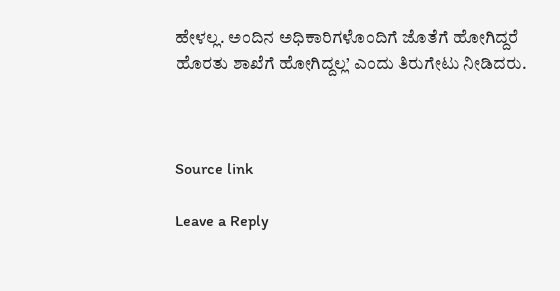ಹೇಳಲ್ಲ. ಅಂದಿನ ಅಧಿಕಾರಿಗಳೊಂದಿಗೆ ಜೊತೆಗೆ ಹೋಗಿದ್ದರೆ ಹೊರತು ಶಾಖೆಗೆ ಹೋಗಿದ್ದಲ್ಲ’ ಎಂದು ತಿರುಗೇಟು ನೀಡಿದರು.



Source link

Leave a Reply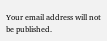Your email address will not be published.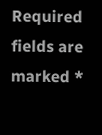Required fields are marked *